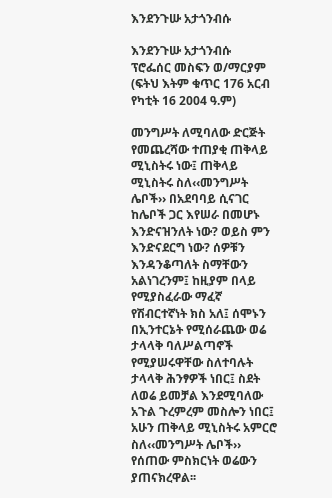እንደንጉሡ አታጎንብሱ

እንደንጉሡ አታጎንብሱ
ፕሮፌሰር መስፍን ወ/ማርያም
(ፍትህ እትም ቁጥር 176 አርብ የካቲት 16 2004 ዓ.ም)

መንግሥት ለሚባለው ድርጅት የመጨረሻው ተጠያቂ ጠቅላይ ሚኒስትሩ ነው፤ ጠቅላይ ሚኒስትሩ ስለ‹‹መንግሥት ሌቦች›› በአደባባይ ሲናገር ከሌቦች ጋር እየሠራ በመሆኑ እንድናዝንለት ነው? ወይስ ምን እንድናደርግ ነው? ሰዎቹን እንዳንቆጣለት ስማቸውን አልነገረንም፤ ከዚያም በላይ የሚያስፈራው ማፈኛ የሽብርተኛነት ክስ አለ፤ ሰሞኑን በኢንተርኔት የሚሰራጨው ወሬ ታላላቅ ባለሥልጣኖች የሚያሠሩዋቸው ስለተባሉት ታላላቅ ሕንፃዎች ነበር፤ ስደት ለወሬ ይመቻል እንደሚባለው አጉል ጉረምረም መስሎን ነበር፤ አሁን ጠቅላይ ሚኒስትሩ አምርሮ ስለ‹‹መንግሥት ሌቦች›› የሰጠው ምስክርነት ወሬውን ያጠናክረዋል፡፡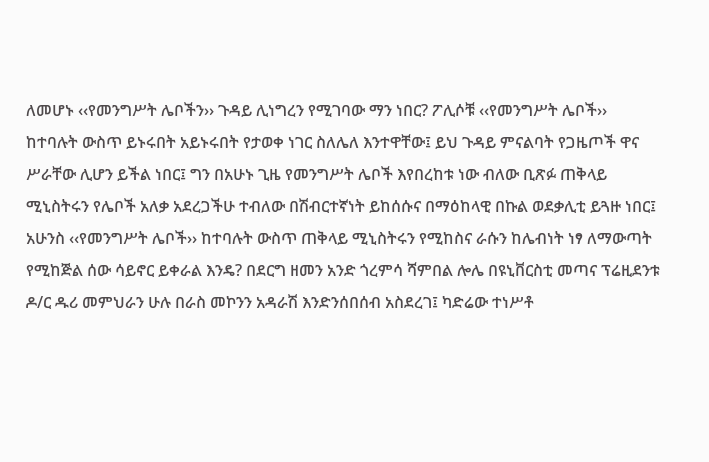ለመሆኑ ‹‹የመንግሥት ሌቦችን›› ጉዳይ ሊነግረን የሚገባው ማን ነበር? ፖሊሶቹ ‹‹የመንግሥት ሌቦች›› ከተባሉት ውስጥ ይኑሩበት አይኑሩበት የታወቀ ነገር ስለሌለ እንተዋቸው፤ ይህ ጉዳይ ምናልባት የጋዜጦች ዋና ሥራቸው ሊሆን ይችል ነበር፤ ግን በአሁኑ ጊዜ የመንግሥት ሌቦች እየበረከቱ ነው ብለው ቢጽፉ ጠቅላይ ሚኒስትሩን የሌቦች አለቃ አደረጋችሁ ተብለው በሽብርተኛነት ይከሰሱና በማዕከላዊ በኩል ወደቃሊቲ ይጓዙ ነበር፤ አሁንስ ‹‹የመንግሥት ሌቦች›› ከተባሉት ውስጥ ጠቅላይ ሚኒስትሩን የሚከስና ራሱን ከሌብነት ነፃ ለማውጣት የሚከጅል ሰው ሳይኖር ይቀራል እንዴ? በደርግ ዘመን አንድ ጎረምሳ ሻምበል ሎሌ በዩኒቨርስቲ መጣና ፕሬዚደንቱ ዶ/ር ዱሪ መምህራን ሁሉ በራስ መኮንን አዳራሽ እንድንሰበሰብ አስደረገ፤ ካድሬው ተነሥቶ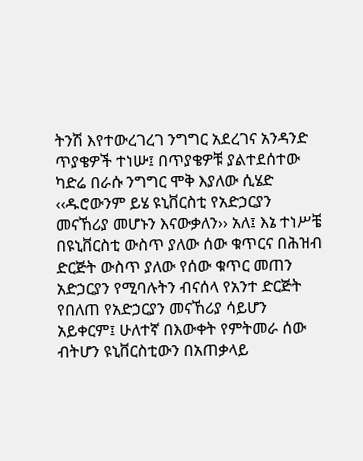ትንሽ እየተውረገረገ ንግግር አደረገና አንዳንድ ጥያቄዎች ተነሡ፤ በጥያቄዎቹ ያልተደሰተው ካድሬ በራሱ ንግግር ሞቅ እያለው ሲሄድ ‹‹ዱሮውንም ይሄ ዩኒቨርስቲ የአድኃርያን መናኸሪያ መሆኑን እናውቃለን›› አለ፤ እኔ ተነሥቼ በዩኒቨርስቲ ውስጥ ያለው ሰው ቁጥርና በሕዝብ ድርጅት ውስጥ ያለው የሰው ቁጥር መጠን አድኃርያን የሚባሉትን ብናሰላ የአንተ ድርጅት የበለጠ የአድኃርያን መናኸሪያ ሳይሆን አይቀርም፤ ሁለተኛ በእውቀት የምትመራ ሰው ብትሆን ዩኒቨርስቲውን በአጠቃላይ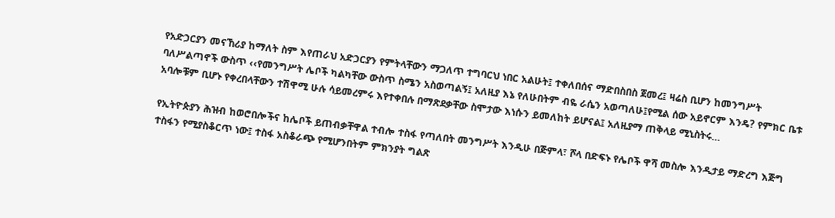የአድኃርያን መናኸሪያ ከማለት ስም እየጠራህ አድኃርያን የምትላቸውን ማጋለጥ ተግባርህ ነበር አልሁት፤ ተቀለበሰና ማድበስበስ ጀመረ፤ ዛሬስ ቢሆን ከመንግሥት ባለሥልጣኖች ውስጥ ‹‹የመንግሥት ሌቦች ካልካቸው ውስጥ ስሜን አስወጣልኝ፤ አለዚያ እኔ የለሁበትም ብዬ ራሴን አወጣለሁ፤የሚል ሰው አይኖርም እንዴ? የምክር ቤቱ አባሎቹም ቢሆኑ የቀረበላቸውን ተሽዋሚ ሁሉ ሳይመረምሩ እየተቀበሉ በማጽደቃቸው ስሞታው እነሱን ይመለከት ይሆናል፤ አለዚያማ ጠቅላይ ሚኒስትሩ…

የኢትዮጵያን ሕዝብ ከወሮበሎችና ከሌቦች ይጠብቃቸዋል ተብሎ ተስፋ የጣለበት መንግሥት እንዲሁ በጅምላ፣ ሾላ በድፍኑ የሌቦች ዋሻ መስሎ እንዲታይ ማድረግ እጅግ ተስፋን የሚያስቆርጥ ነው፤ ተስፋ አስቆራጭ የሚሆንበትም ምክንያት ግልጽ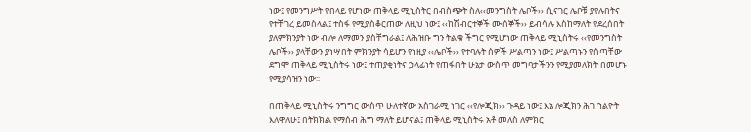ነው፤ የመንግሥት የበላይ የሆነው ጠቅላይ ሚኒስትር በብስጭት ስለ‹‹መንግስት ሌቦች›› ሲናገር ሌቦቹ ያየሉበትና የተቸገረ ይመስላል፤ ተስፋ የሚያስቆርጠው ለዚህ ነው፤ ‹‹ከሽብርተኞች ሙሰኞች›› ይብሳሉ እስከማለት የደረሰበት ያለምክንያት ነው ብሎ ለማመን ያስቸግራል፤ ለሕዝቡ ግን ትልቁ ችግር የሚሆነው ጠቅላይ ሚኒስትሩ ‹‹የመንግስት ሌቦች›› ያላቸውን ያነሣበት ምክንያት ሳይሆን የነዚያ ‹‹ሌቦች›› የተባሉት ሰዎች ሥልጣን ነው፤ ሥልጣኑን የሰጣቸው ደግሞ ጠቅላይ ሚኒስትሩ ነው፤ ተጠያቂነትና ኃላፊነት የጠፋበት ሁኔታ ውስጥ መግባታችንን የሚያመለክት በመሆኑ የሚያሳዝን ነው፡፡

በጠቅላይ ሚኒስትሩ ንግግር ውስጥ ሁለተኛው አስገራሚ ነገር ‹‹የሎጂክ›› ጉዳይ ነው፤ እኔ ሎጂክን ሕገ ኀልዮት እለዋለሁ፤ በትክክል የማሰብ ሕግ ማለት ይሆናል፤ ጠቅላይ ሚኒስትሩ አቶ መለስ ለምክር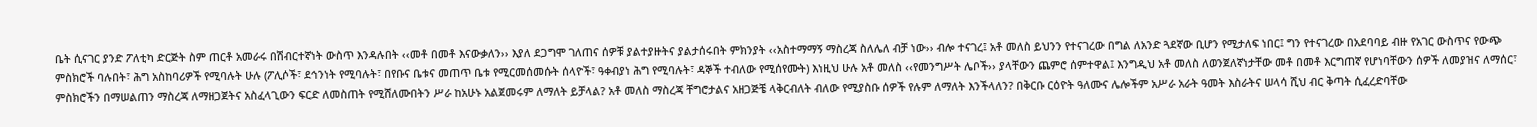ቤት ሲናገር ያንድ ፖለቲካ ድርጅት ስም ጠርቶ አመራሩ በሽብርተኛነት ውስጥ እንዳሉበት ‹‹መቶ በመቶ እናውቃለን›› እያለ ደጋግሞ ገለጠና ሰዎቹ ያልተያዙትና ያልታሰሩበት ምክንያት ‹‹አስተማማኝ ማስረጃ ስለሌለ ብቻ ነው›› ብሎ ተናገረ፤ አቶ መለስ ይህንን የተናገረው በግል ለአንድ ጓደኛው ቢሆን የሚታለፍ ነበር፤ ግን የተናገረው በአደባባይ ብዙ የአገር ውስጥና የውጭ ምስክሮች ባሉበት፣ ሕግ አስከባሪዎች የሚባሉት ሁሉ (ፖሊሶች፣ ደኅንነት የሚባሉት፣ በየቡና ቤቱና መጠጥ ቤቱ የሚርመሰመሱት ሰላዮች፣ ዓቀብያነ ሕግ የሚባሉት፣ ዳኞች ተብለው የሚሰየሙት) እነዚህ ሁሉ አቶ መለስ ‹‹የመንግሥት ሌቦች›› ያላቸውን ጨምሮ ሰምተዋል፤ እንግዲህ አቶ መለስ ለወንጀለኛነታቸው መቶ በመቶ እርግጠኛ የሆነባቸውን ሰዎች ለመያዝና ለማሰር፣ ምስክሮችን በማሠልጠን ማስረጃ ለማዘጋጀትና አስፈላጊውን ፍርድ ለመስጠት የሚሸለሙበትን ሥራ ከአሁኑ አልጀመሩም ለማለት ይቻላል? አቶ መለስ ማስረጃ ቸግሮታልና አዘጋጅቼ ላቅርብለት ብለው የሚያስቡ ሰዎች የሉም ለማለት እንችላለን? በቅርቡ ርዕዮት ዓለሙና ሌሎችም አሥራ አራት ዓመት እስራትና ሠላሳ ሺህ ብር ቅጣት ሲፈረድባቸው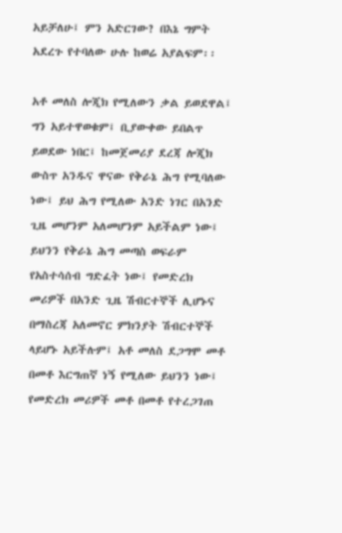አይቻለሁ፤ ምን አድርገው? በእኔ ግምት አደረጉ የተባለው ሁሉ ከወሬ አያልፍም፡፡

አቶ መለስ ሎጂክ የሚለውን ቃል ይወደዋል፤ ግን አይተዋወቁም፤ ቢያውቀው ይበልጥ ይወደው ነበር፤ ከመጀመሪያ ደረጃ ሎጂክ ውስጥ አንዱና ዋናው የቅራኔ ሕግ የሚባለው ነው፤ ይህ ሕግ የሚለው አንድ ነገር በአንድ ጊዜ መሆንም አለመሆንም አይችልም ነው፤ ይህንን የቅራኔ ሕግ መጣስ ወፍራም የአስተሳሰብ ግድፈት ነው፤ የመድረክ መሪዎች በአንድ ጊዜ ሽብርተኞች ሊሆኑና በማስረጃ አለመኖር ምክንያት ሽብርተኞች ላይሆኑ አይችሉም፤ አቶ መለስ ደጋግሞ መቶ በመቶ እርግጠኛ ነኝ የሚለው ይህንን ነው፤ የመድረክ መሪዎች መቶ በመቶ የተረጋገጠ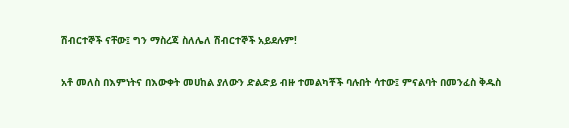ሽብርተኞች ናቸው፤ ግን ማስረጃ ስለሌለ ሽብርተኞች አይደሉም!

አቶ መለስ በእምነትና በእውቀት መሀከል ያለውን ድልድይ ብዙ ተመልካቾች ባሉበት ሳተው፤ ምናልባት በመንፈስ ቅዱስ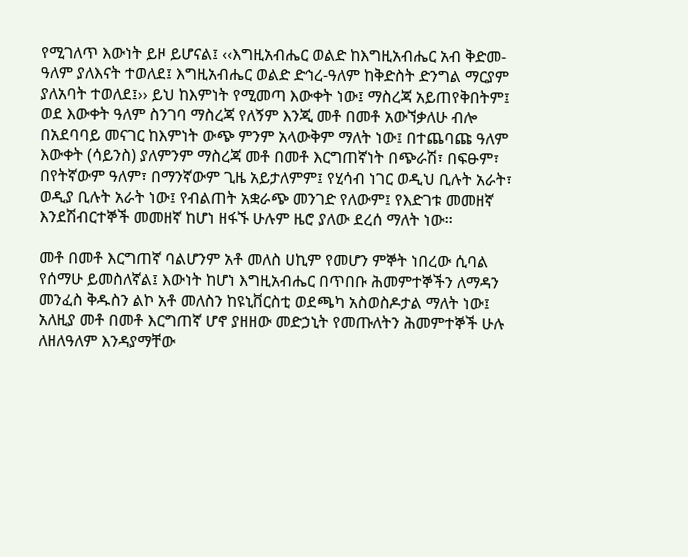የሚገለጥ እውነት ይዞ ይሆናል፤ ‹‹እግዚአብሔር ወልድ ከእግዚአብሔር አብ ቅድመ-ዓለም ያለእናት ተወለደ፤ እግዚአብሔር ወልድ ድኅረ-ዓለም ከቅድስት ድንግል ማርያም ያለአባት ተወለደ፤›› ይህ ከእምነት የሚመጣ እውቀት ነው፤ ማስረጃ አይጠየቅበትም፤ ወደ እውቀት ዓለም ስንገባ ማስረጃ የለኝም እንጂ መቶ በመቶ አውኘቃለሁ ብሎ በአደባባይ መናገር ከእምነት ውጭ ምንም አላውቅም ማለት ነው፤ በተጨባጩ ዓለም እውቀት (ሳይንስ) ያለምንም ማስረጃ መቶ በመቶ እርግጠኛነት በጭራሽ፣ በፍፁም፣ በየትኛውም ዓለም፣ በማንኛውም ጊዜ አይታለምም፤ የሂሳብ ነገር ወዲህ ቢሉት አራት፣ ወዲያ ቢሉት አራት ነው፤ የብልጠት አቋራጭ መንገድ የለውም፤ የእድገቱ መመዘኛ እንደሽብርተኞች መመዘኛ ከሆነ ዘፋኙ ሁሉም ዜሮ ያለው ደረሰ ማለት ነው፡፡

መቶ በመቶ እርግጠኛ ባልሆንም አቶ መለስ ሀኪም የመሆን ምኞት ነበረው ሲባል የሰማሁ ይመስለኛል፤ እውነት ከሆነ እግዚአብሔር በጥበቡ ሕመምተኞችን ለማዳን መንፈስ ቅዱስን ልኮ አቶ መለስን ከዩኒቨርስቲ ወደጫካ አስወስዶታል ማለት ነው፤ አለዚያ መቶ በመቶ እርግጠኛ ሆኖ ያዘዘው መድኃኒት የመጡለትን ሕመምተኞች ሁሉ ለዘለዓለም እንዳያማቸው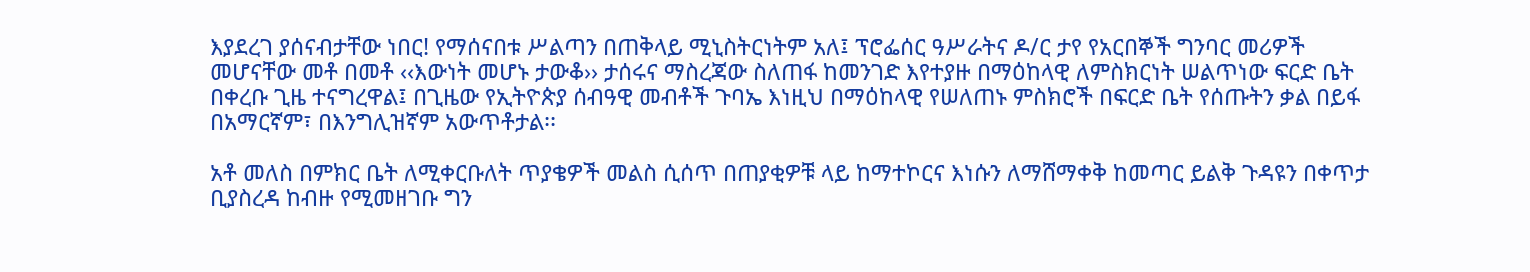እያደረገ ያሰናብታቸው ነበር! የማሰናበቱ ሥልጣን በጠቅላይ ሚኒስትርነትም አለ፤ ፕሮፌሰር ዓሥራትና ዶ/ር ታየ የአርበኞች ግንባር መሪዎች መሆናቸው መቶ በመቶ ‹‹እውነት መሆኑ ታውቆ›› ታሰሩና ማስረጃው ስለጠፋ ከመንገድ እየተያዙ በማዕከላዊ ለምስክርነት ሠልጥነው ፍርድ ቤት በቀረቡ ጊዜ ተናግረዋል፤ በጊዜው የኢትዮጵያ ሰብዓዊ መብቶች ጉባኤ እነዚህ በማዕከላዊ የሠለጠኑ ምስክሮች በፍርድ ቤት የሰጡትን ቃል በይፋ በአማርኛም፣ በእንግሊዝኛም አውጥቶታል፡፡

አቶ መለስ በምክር ቤት ለሚቀርቡለት ጥያቄዎች መልስ ሲሰጥ በጠያቂዎቹ ላይ ከማተኮርና እነሱን ለማሸማቀቅ ከመጣር ይልቅ ጉዳዩን በቀጥታ ቢያስረዳ ከብዙ የሚመዘገቡ ግን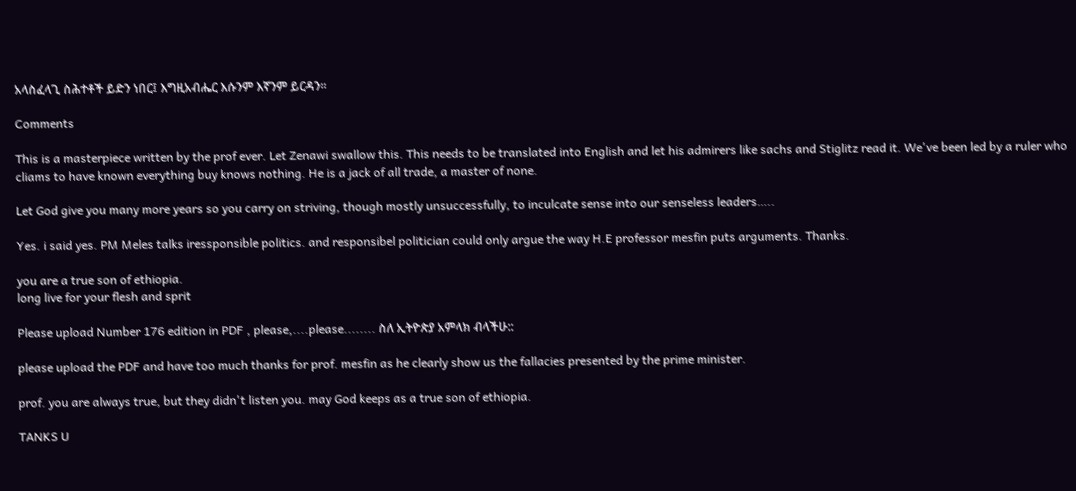አላስፈላጊ ስሕተቶች ይድን ነበር፤ እግዚአብሔር እሱንም እኛንም ይርዳን፡፡

Comments

This is a masterpiece written by the prof ever. Let Zenawi swallow this. This needs to be translated into English and let his admirers like sachs and Stiglitz read it. We've been led by a ruler who cliams to have known everything buy knows nothing. He is a jack of all trade, a master of none.

Let God give you many more years so you carry on striving, though mostly unsuccessfully, to inculcate sense into our senseless leaders…..

Yes. i said yes. PM Meles talks iressponsible politics. and responsibel politician could only argue the way H.E professor mesfin puts arguments. Thanks.

you are a true son of ethiopia.
long live for your flesh and sprit

Please upload Number 176 edition in PDF , please,....please........ ስለ ኢትዮጵያ አምላክ ብላችሁ::

please upload the PDF and have too much thanks for prof. mesfin as he clearly show us the fallacies presented by the prime minister.

prof. you are always true, but they didn't listen you. may God keeps as a true son of ethiopia.

TANKS U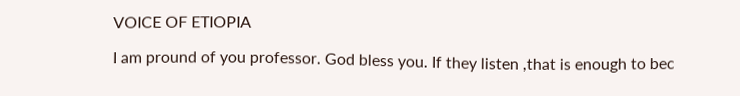VOICE OF ETIOPIA

I am pround of you professor. God bless you. If they listen ,that is enough to bec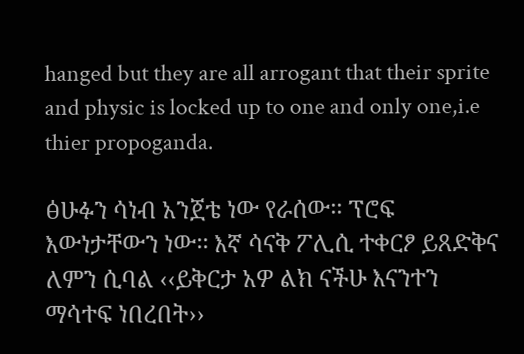hanged but they are all arrogant that their sprite and physic is locked up to one and only one,i.e thier propoganda.

ፅሁፉን ሳነብ አንጀቴ ነው የራሰው፡፡ ፕሮፍ እውነታቸውን ነው፡፡ እኛ ሳናቅ ፖሊሲ ተቀርፆ ይጸድቅና ለምን ሲባል ‹‹ይቅርታ አዎ ልክ ናችሁ እናንተን ማሳተፍ ነበረበት››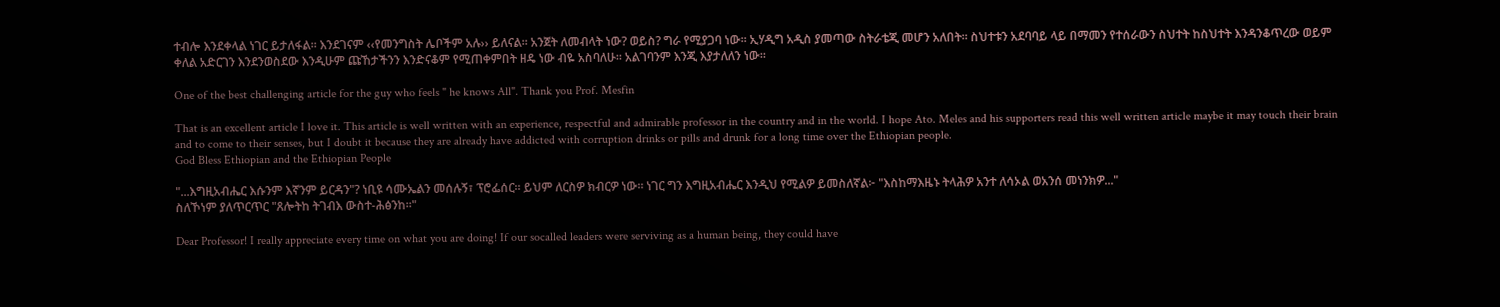ተብሎ እንደቀላል ነገር ይታለፋል፡፡ እንደገናም ‹‹የመንግስት ሌቦችም አሉ›› ይለናል፡፡ አንጀት ለመብላት ነው? ወይስ? ግራ የሚያጋባ ነው፡፡ ኢሃዲግ አዲስ ያመጣው ስትራቴጂ መሆን አለበት፡፡ ስህተቱን አደባባይ ላይ በማመን የተሰራውን ስህተት ከስህተት እንዳንቆጥረው ወይም ቀለል አድርገን እንደንወስደው እንዲሁም ጩኸታችንን እንድናቆም የሚጠቀምበት ዘዴ ነው ብዬ አስባለሁ፡፡ አልገባንም እንጂ እያታለለን ነው፡፡

One of the best challenging article for the guy who feels " he knows All". Thank you Prof. Mesfin

That is an excellent article I love it. This article is well written with an experience, respectful and admirable professor in the country and in the world. I hope Ato. Meles and his supporters read this well written article maybe it may touch their brain and to come to their senses, but I doubt it because they are already have addicted with corruption drinks or pills and drunk for a long time over the Ethiopian people.
God Bless Ethiopian and the Ethiopian People

"...እግዚአብሔር እሱንም እኛንም ይርዳን"? ነቢዩ ሳሙኤልን መሰሉኝ፣ ፕሮፌሰር። ይህም ለርስዎ ክብርዎ ነው። ነገር ግን እግዚአብሔር እንዲህ የሚልዎ ይመስለኛል፦ "እስከማእዜኑ ትላሕዎ አንተ ለሳኦል ወአንሰ መነንክዎ..."
ስለኾነም ያለጥርጥር "ጸሎትከ ትገብእ ውስተ-ሕፅንከ።"

Dear Professor! I really appreciate every time on what you are doing! If our socalled leaders were serviving as a human being, they could have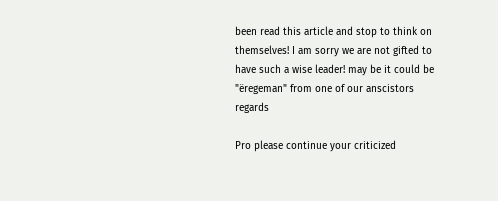been read this article and stop to think on themselves! I am sorry we are not gifted to have such a wise leader! may be it could be "ëregeman" from one of our anscistors
regards

Pro please continue your criticized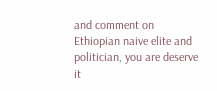and comment on Ethiopian naive elite and politician, you are deserve it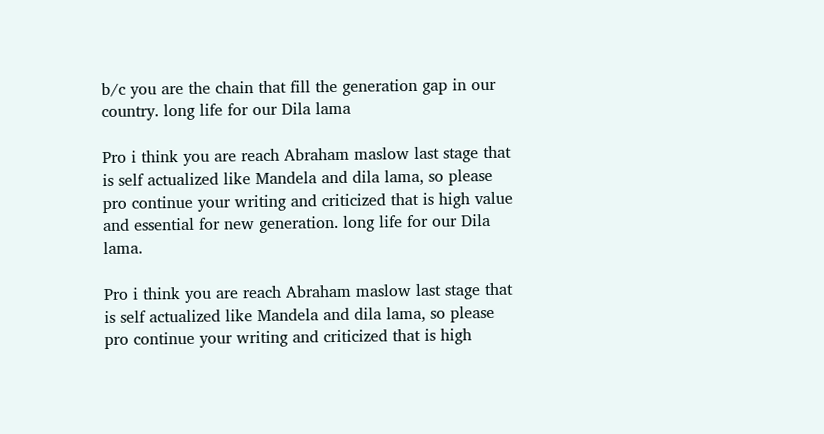b/c you are the chain that fill the generation gap in our country. long life for our Dila lama

Pro i think you are reach Abraham maslow last stage that is self actualized like Mandela and dila lama, so please pro continue your writing and criticized that is high value and essential for new generation. long life for our Dila lama.

Pro i think you are reach Abraham maslow last stage that is self actualized like Mandela and dila lama, so please pro continue your writing and criticized that is high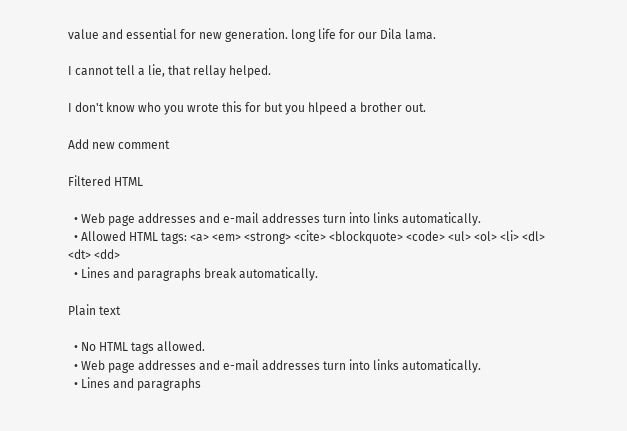value and essential for new generation. long life for our Dila lama.

I cannot tell a lie, that rellay helped.

I don't know who you wrote this for but you hlpeed a brother out.

Add new comment

Filtered HTML

  • Web page addresses and e-mail addresses turn into links automatically.
  • Allowed HTML tags: <a> <em> <strong> <cite> <blockquote> <code> <ul> <ol> <li> <dl> <dt> <dd>
  • Lines and paragraphs break automatically.

Plain text

  • No HTML tags allowed.
  • Web page addresses and e-mail addresses turn into links automatically.
  • Lines and paragraphs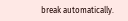break automatically.